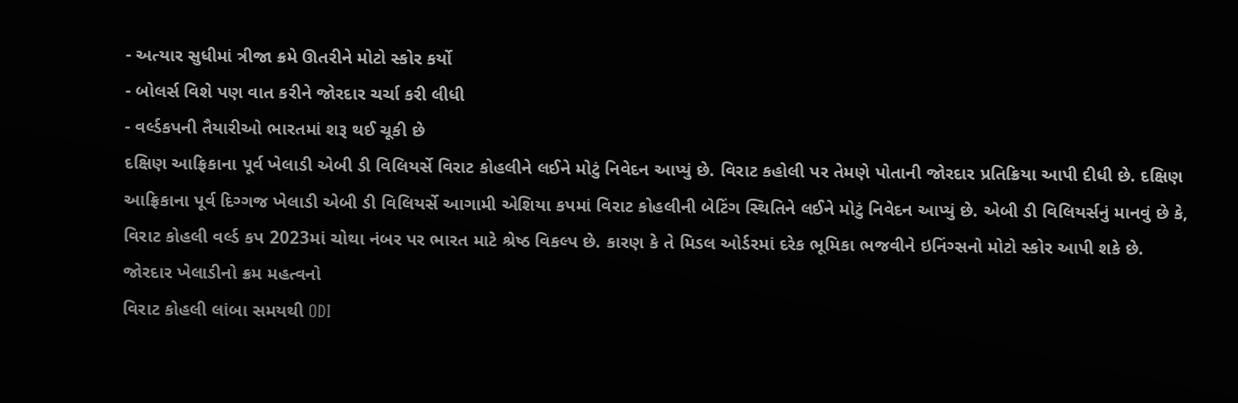- અત્યાર સુધીમાં ત્રીજા ક્રમે ઊતરીને મોટો સ્કોર કર્યો
- બોલર્સ વિશે પણ વાત કરીને જોરદાર ચર્ચા કરી લીધી
- વર્લ્ડકપની તૈયારીઓ ભારતમાં શરૂ થઈ ચૂકી છે
દક્ષિણ આફ્રિકાના પૂર્વ ખેલાડી એબી ડી વિલિયર્સે વિરાટ કોહલીને લઈને મોટું નિવેદન આપ્યું છે. વિરાટ કહોલી પર તેમણે પોતાની જોરદાર પ્રતિક્રિયા આપી દીધી છે. દક્ષિણ આફ્રિકાના પૂર્વ દિગ્ગજ ખેલાડી એબી ડી વિલિયર્સે આગામી એશિયા કપમાં વિરાટ કોહલીની બેટિંગ સ્થિતિને લઈને મોટું નિવેદન આપ્યું છે. એબી ડી વિલિયર્સનું માનવું છે કે, વિરાટ કોહલી વર્લ્ડ કપ 2023માં ચોથા નંબર પર ભારત માટે શ્રેષ્ઠ વિકલ્પ છે. કારણ કે તે મિડલ ઓર્ડરમાં દરેક ભૂમિકા ભજવીને ઇનિંગ્સનો મોટો સ્કોર આપી શકે છે.
જોરદાર ખેલાડીનો ક્રમ મહત્વનો
વિરાટ કોહલી લાંબા સમયથી ODI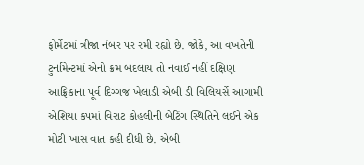ફોર્મેટમાં ત્રીજા નંબર પર રમી રહ્યો છે. જોકે, આ વખતેની ટુર્નામેન્ટમાં એનો ક્રમ બદલાય તો નવાઈ નહીં દક્ષિણ આફ્રિકાના પૂર્વ દિગ્ગજ ખેલાડી એબી ડી વિલિયર્સે આગામી એશિયા કપમાં વિરાટ કોહલીની બેટિંગ સ્થિતિને લઈને એક મોટી ખાસ વાત કહી દીધી છે. એબી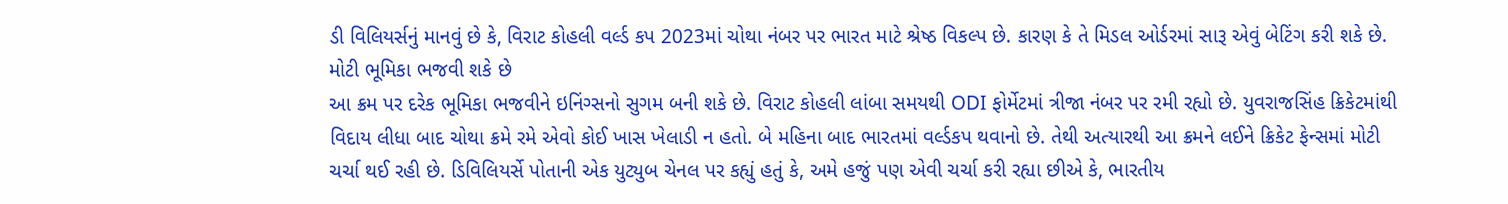ડી વિલિયર્સનું માનવું છે કે, વિરાટ કોહલી વર્લ્ડ કપ 2023માં ચોથા નંબર પર ભારત માટે શ્રેષ્ઠ વિકલ્પ છે. કારણ કે તે મિડલ ઓર્ડરમાં સારૂ એવું બેટિંગ કરી શકે છે.
મોટી ભૂમિકા ભજવી શકે છે
આ ક્રમ પર દરેક ભૂમિકા ભજવીને ઇનિંગ્સનો સુગમ બની શકે છે. વિરાટ કોહલી લાંબા સમયથી ODI ફોર્મેટમાં ત્રીજા નંબર પર રમી રહ્યો છે. યુવરાજસિંહ ક્રિકેટમાંથી વિદાય લીધા બાદ ચોથા ક્રમે રમે એવો કોઈ ખાસ ખેલાડી ન હતો. બે મહિના બાદ ભારતમાં વર્લ્ડકપ થવાનો છે. તેથી અત્યારથી આ ક્રમને લઈને ક્રિકેટ ફેન્સમાં મોટી ચર્ચા થઈ રહી છે. ડિવિલિયર્સે પોતાની એક યુટ્યુબ ચેનલ પર કહ્યું હતું કે, અમે હજું પણ એવી ચર્ચા કરી રહ્યા છીએ કે, ભારતીય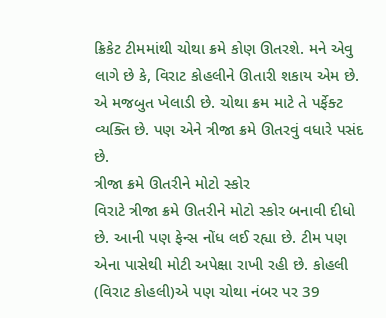ક્રિકેટ ટીમમાંથી ચોથા ક્રમે કોણ ઊતરશે. મને એવુ લાગે છે કે, વિરાટ કોહલીને ઊતારી શકાય એમ છે. એ મજબુત ખેલાડી છે. ચોથા ક્રમ માટે તે પર્ફેક્ટ વ્યક્તિ છે. પણ એને ત્રીજા ક્રમે ઊતરવું વધારે પસંદ છે.
ત્રીજા ક્રમે ઊતરીને મોટો સ્કોર
વિરાટે ત્રીજા ક્રમે ઊતરીને મોટો સ્કોર બનાવી દીધો છે. આની પણ ફેન્સ નોંધ લઈ રહ્યા છે. ટીમ પણ એના પાસેથી મોટી અપેક્ષા રાખી રહી છે. કોહલી (વિરાટ કોહલી)એ પણ ચોથા નંબર પર 39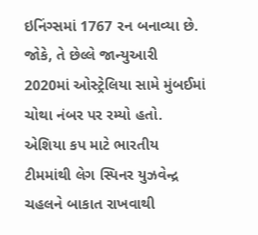ઇનિંગ્સમાં 1767 રન બનાવ્યા છે. જોકે, તે છેલ્લે જાન્યુઆરી 2020માં ઓસ્ટ્રેલિયા સામે મુંબઈમાં ચોથા નંબર પર રમ્યો હતો. એશિયા કપ માટે ભારતીય ટીમમાંથી લેગ સ્પિનર યુઝવેન્દ્ર ચહલને બાકાત રાખવાથી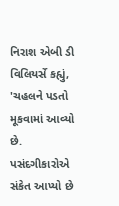નિરાશ એબી ડી વિલિયર્સે કહ્યું, 'ચહલને પડતો મૂકવામાં આવ્યો છે. પસંદગીકારોએ સંકેત આપ્યો છે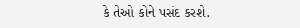કે તેઓ કોને પસંદ કરશે.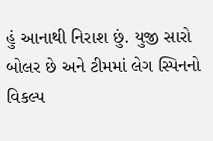હું આનાથી નિરાશ છું. યુજી સારો બોલર છે અને ટીમમાં લેગ સ્પિનનો વિકલ્પ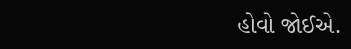હોવો જોઈએ.